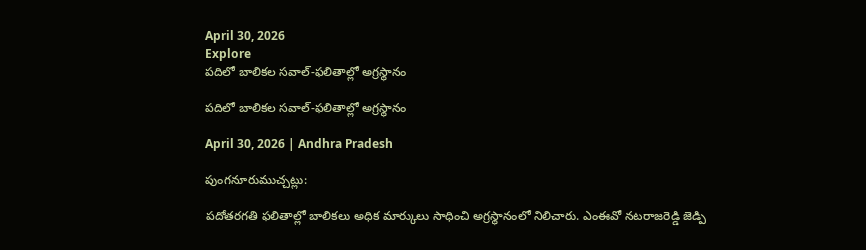April 30, 2026
Explore
పదిలో బాలికల సవాల్‌-ఫలితాల్లో అగ్రస్థానం

పదిలో బాలికల సవాల్‌-ఫలితాల్లో అగ్రస్థానం

April 30, 2026 | Andhra Pradesh

పుంగనూరుముచ్చట్లు:

పదోతరగతి ఫలితాల్లో బాలికలు అధిక మార్కులు సాధించి అగ్రస్థానంలో నిలిచారు. ఎంఈవో నటరాజరెడ్డి జెడ్పి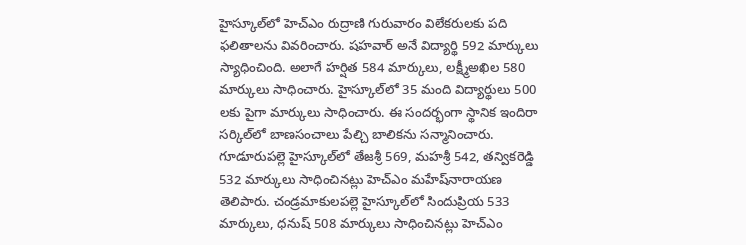హైస్కూల్‌లో హెచ్‌ఎం రుద్రాణి గురువారం విలేకరులకు పది ఫలితాలను వివరించారు. షహవార్‌ అనే విద్యార్థి 592 మార్కులు స్యాధించింది. అలాగే హర్షిత 584 మార్కులు, లక్ష్మీఅఖిల 580 మార్కులు సాధించారు. హైస్కూల్‌లో 35 మంది విద్యార్థులు 500 లకు పైగా మార్కులు సాధించారు. ఈ సందర్భంగా స్థానిక ఇందిరా సర్కిల్‌లో బాణసంచాలు పేల్చి బాలికను సన్మానించారు. గూడూరుపల్లె హైస్కూల్‌లో తేజశ్రీ 569, మహశ్రీ 542, తన్వికరెడ్డి 532 మార్కులు సాధించినట్లు హెచ్‌ఎం మహేష్‌నారాయణ తెలిపారు. చండ్రమాకులపల్లె హైస్కూల్‌లో సిందుప్రియ 533 మార్కులు, ధనుష్‌ 508 మార్కులు సాధించినట్లు హెచ్‌ఎం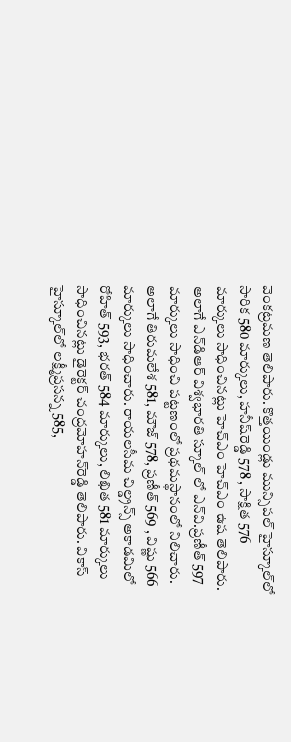వెంకట్రమణ తెలిపారు. కొత్తయిండ్లు మున్సిపల్‌ హైస్కూల్‌లో సారిక 580 మార్కులు, హనీష్‌రెడ్డి 578 , సాక్షిత 576 మార్కులు సాధించినట్లు హెచ్‌ఎం హెచ్‌ఎం ఉష తెలిపారు. అలాగే ఎన్‌డిఆర్‌ విశ్వభారతి స్కూల్‌ లో ఎన్‌వి.ప్రణీత్‌ 597 మార్కులు సాధించి పట్టణంలో ప్రథమస్థానంలో నిలిచారు. అలాగే తిరుమలేశ 581, మౌజ్‌ 578, ప్రణీత్‌ 569 , విష్ణు 566 మార్కులు సాధించారు. రాయలసీమ చిల్డ్రన్స్ అకాడమిలో రోహిత్‌ 593, భరత్‌ 584 మార్కులు, లిఖిత 581 మార్కులు సాధించినట్లు డైరెక్టర్‌ చంద్రమోహన్‌రెడ్డి తెలిపారు. వికాస్‌ హైస్కూల్‌లో లక్ష్మీప్రసన్న 585,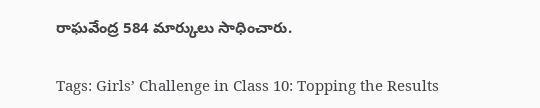రాఘవేంద్ర 584 మార్కులు సాధించారు.

Tags: Girls’ Challenge in Class 10: Topping the Results